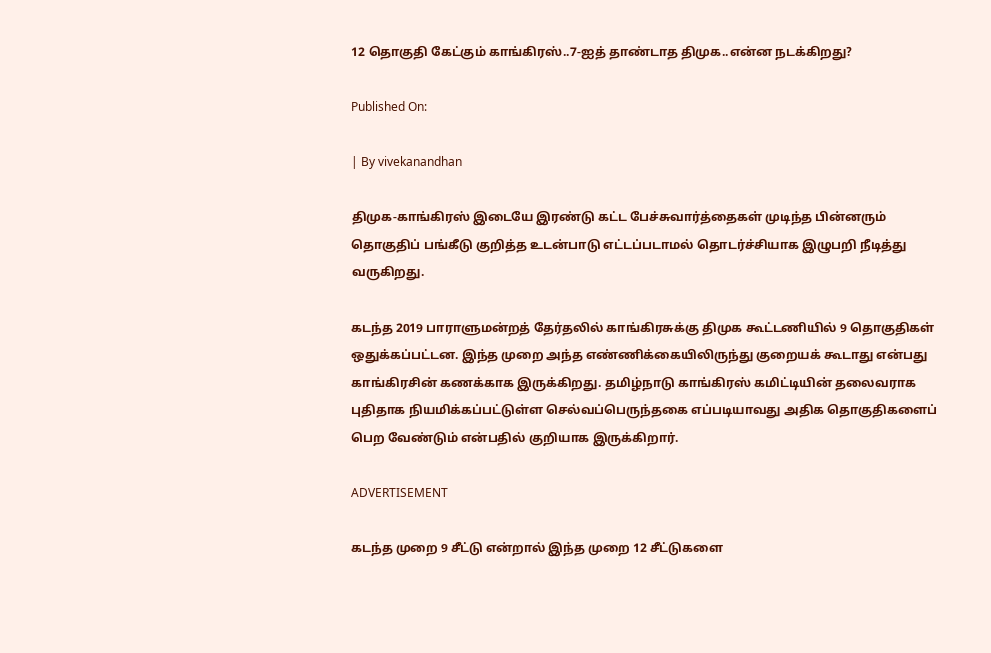12 தொகுதி கேட்கும் காங்கிரஸ்..7-ஐத் தாண்டாத திமுக..என்ன நடக்கிறது?

Published On:

| By vivekanandhan

திமுக-காங்கிரஸ் இடையே இரண்டு கட்ட பேச்சுவார்த்தைகள் முடிந்த பின்னரும் தொகுதிப் பங்கீடு குறித்த உடன்பாடு எட்டப்படாமல் தொடர்ச்சியாக இழுபறி நீடித்து வருகிறது.

கடந்த 2019 பாராளுமன்றத் தேர்தலில் காங்கிரசுக்கு திமுக கூட்டணியில் 9 தொகுதிகள் ஒதுக்கப்பட்டன. இந்த முறை அந்த எண்ணிக்கையிலிருந்து குறையக் கூடாது என்பது காங்கிரசின் கணக்காக இருக்கிறது. தமிழ்நாடு காங்கிரஸ் கமிட்டியின் தலைவராக புதிதாக நியமிக்கப்பட்டுள்ள செல்வப்பெருந்தகை எப்படியாவது அதிக தொகுதிகளைப் பெற வேண்டும் என்பதில் குறியாக இருக்கிறார்.

ADVERTISEMENT

கடந்த முறை 9 சீட்டு என்றால் இந்த முறை 12 சீட்டுகளை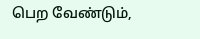பெற வேண்டும்,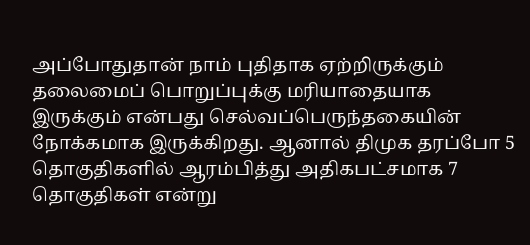அப்போதுதான் நாம் புதிதாக ஏற்றிருக்கும் தலைமைப் பொறுப்புக்கு மரியாதையாக இருக்கும் என்பது செல்வப்பெருந்தகையின் நோக்கமாக இருக்கிறது. ஆனால் திமுக தரப்போ 5 தொகுதிகளில் ஆரம்பித்து அதிகபட்சமாக 7 தொகுதிகள் என்று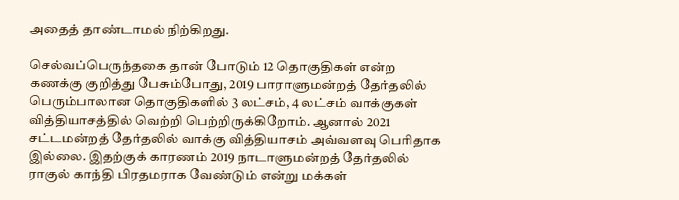அதைத் தாண்டாமல் நிற்கிறது.

செல்வப்பெருந்தகை தான் போடும் 12 தொகுதிகள் என்ற கணக்கு குறித்து பேசும்போது, 2019 பாராளுமன்றத் தேர்தலில் பெரும்பாலான தொகுதிகளில் 3 லட்சம், 4 லட்சம் வாக்குகள் வித்தியாசத்தில் வெற்றி பெற்றிருக்கிறோம். ஆனால் 2021 சட்டமன்றத் தேர்தலில் வாக்கு வித்தியாசம் அவ்வளவு பெரிதாக இல்லை. இதற்குக் காரணம் 2019 நாடாளுமன்றத் தேர்தலில் ராகுல் காந்தி பிரதமராக வேண்டும் என்று மக்கள்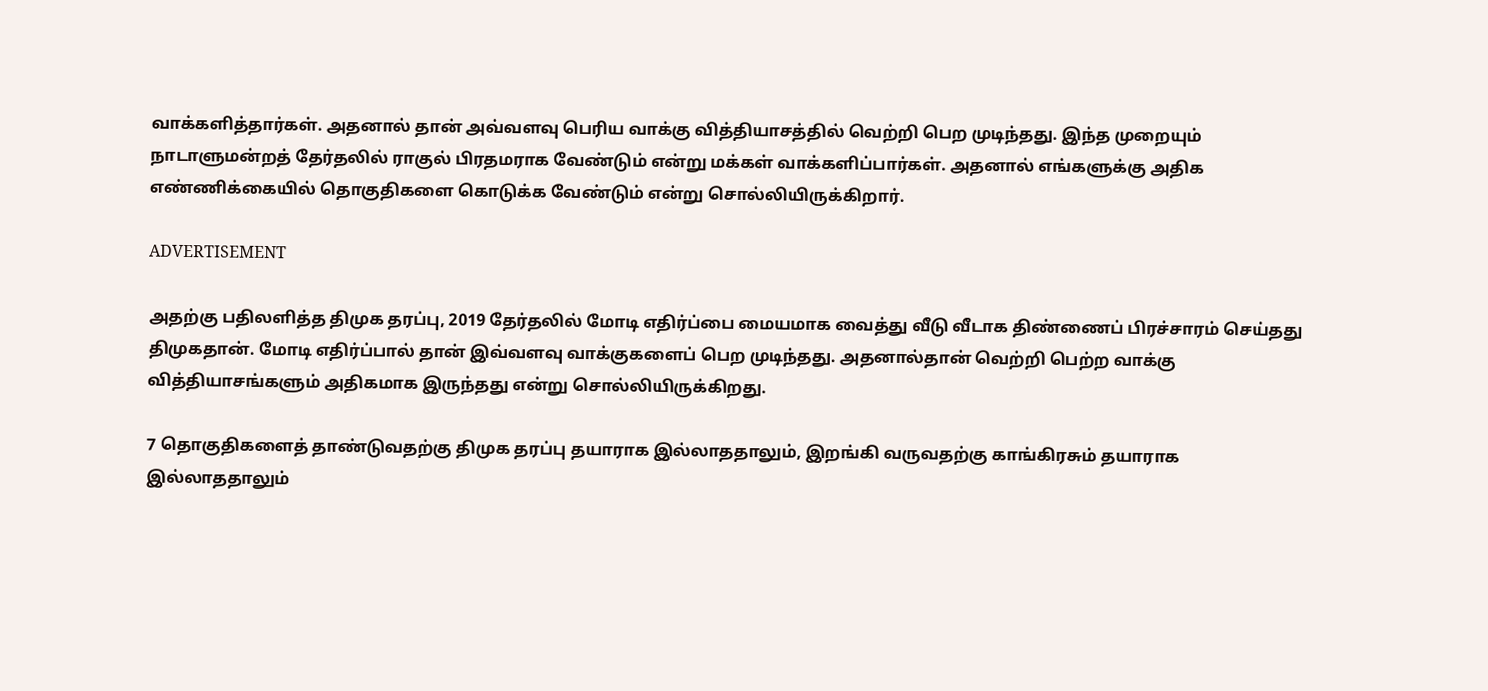வாக்களித்தார்கள். அதனால் தான் அவ்வளவு பெரிய வாக்கு வித்தியாசத்தில் வெற்றி பெற முடிந்தது. இந்த முறையும் நாடாளுமன்றத் தேர்தலில் ராகுல் பிரதமராக வேண்டும் என்று மக்கள் வாக்களிப்பார்கள். அதனால் எங்களுக்கு அதிக எண்ணிக்கையில் தொகுதிகளை கொடுக்க வேண்டும் என்று சொல்லியிருக்கிறார்.

ADVERTISEMENT

அதற்கு பதிலளித்த திமுக தரப்பு, 2019 தேர்தலில் மோடி எதிர்ப்பை மையமாக வைத்து வீடு வீடாக திண்ணைப் பிரச்சாரம் செய்தது திமுகதான். மோடி எதிர்ப்பால் தான் இவ்வளவு வாக்குகளைப் பெற முடிந்தது. அதனால்தான் வெற்றி பெற்ற வாக்கு வித்தியாசங்களும் அதிகமாக இருந்தது என்று சொல்லியிருக்கிறது.

7 தொகுதிகளைத் தாண்டுவதற்கு திமுக தரப்பு தயாராக இல்லாததாலும், இறங்கி வருவதற்கு காங்கிரசும் தயாராக இல்லாததாலும்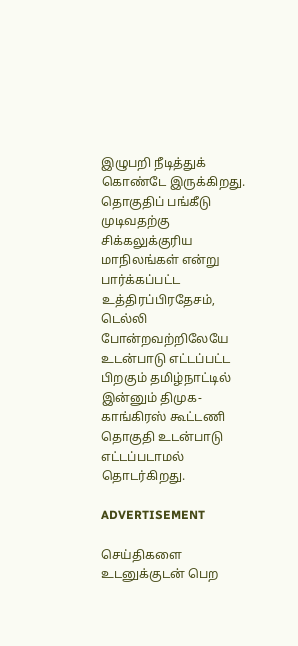இழுபறி நீடித்துக் கொண்டே இருக்கிறது. தொகுதிப் பங்கீடு முடிவதற்கு சிக்கலுக்குரிய மாநிலங்கள் என்று பார்க்கப்பட்ட உத்திரப்பிரதேசம், டெல்லி போன்றவற்றிலேயே உடன்பாடு எட்டப்பட்ட பிறகும் தமிழ்நாட்டில் இன்னும் திமுக-காங்கிரஸ் கூட்டணி தொகுதி உடன்பாடு எட்டப்படாமல் தொடர்கிறது.

ADVERTISEMENT

செய்திகளை உடனுக்குடன் பெற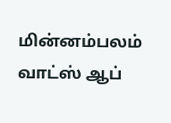மின்னம்பலம் வாட்ஸ் ஆப்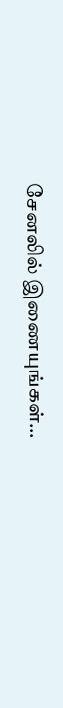சேனலில் இணையுங்கள்…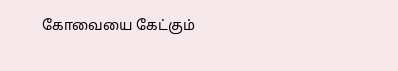கோவையை கேட்கும்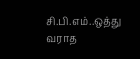சி.பி.எம்..ஒத்து வராத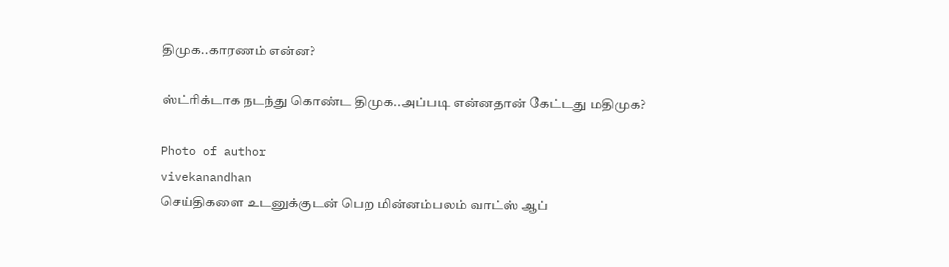திமுக..காரணம் என்ன?

ஸ்ட்ரிக்டாக நடந்து கொண்ட திமுக..அப்படி என்னதான் கேட்டது மதிமுக?

Photo of author
vivekanandhan
செய்திகளை உடனுக்குடன் பெற மின்னம்பலம் வாட்ஸ் ஆப்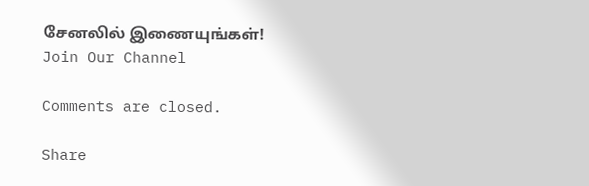சேனலில் இணையுங்கள்!
Join Our Channel

Comments are closed.

Share